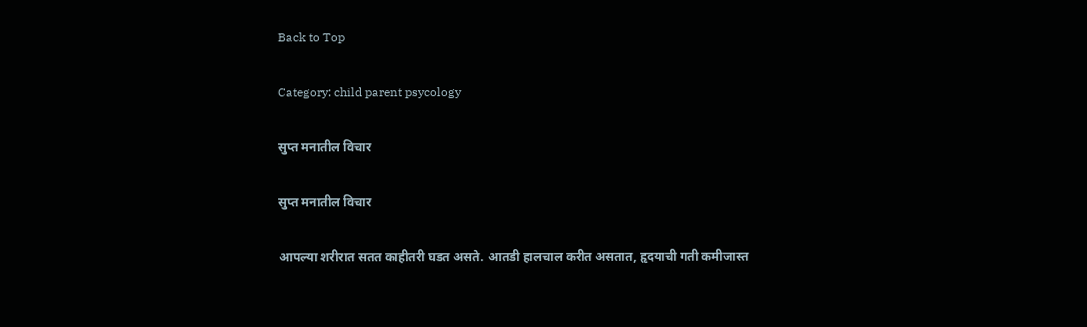Back to Top

Category: child parent psycology

सुप्त मनातील विचार

सुप्त मनातील विचार

आपल्या शरीरात सतत काहीतरी घडत असते. आतडी हालचाल करीत असतात, हृदयाची गती कमीजास्त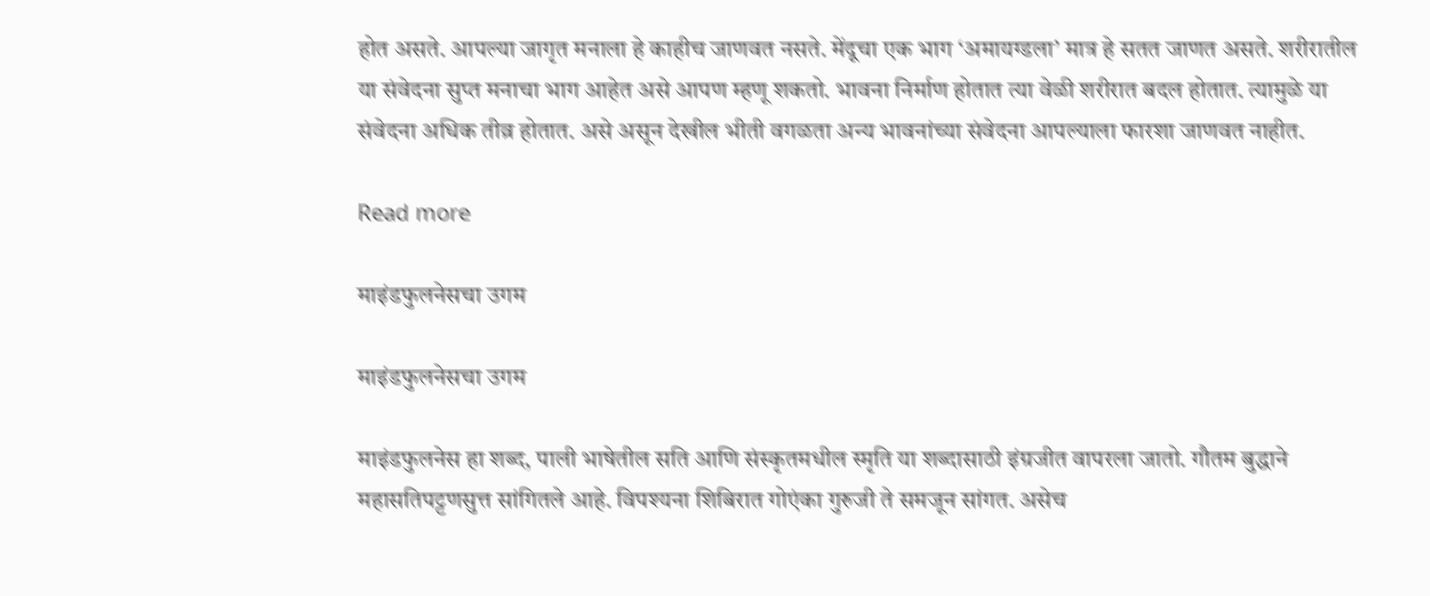होत असते. आपल्या जागृत मनाला हे काहीच जाणवत नसते. मेंदूचा एक भाग ‘अमायग्डला’ मात्र हे सतत जाणत असते. शरीरातील या संवेदना सुप्त मनाचा भाग आहेत असे आपण म्हणू शकतो. भावना निर्माण होतात त्या वेळी शरीरात बदल होतात. त्यामुळे या संवेदना अधिक तीव्र होतात. असे असून देखील भीती वगळता अन्य भावनांच्या संवेदना आपल्याला फारशा जाणवत नाहीत.

Read more

माइंडफुलनेसचा उगम

माइंडफुलनेसचा उगम

माइंडफुलनेस हा शब्द, पाली भाषेतील सति आणि संस्कृतमधील स्मृति या शब्दासाठी इंग्रजीत वापरला जातो. गौतम बुद्धाने महासतिपट्टणसुत्त सांगितले आहे. विपश्यना शिबिरात गोएंका गुरुजी ते समजून सांगत. असेच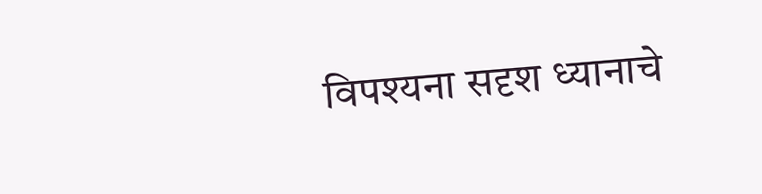विपश्यना सदृश ध्यानाचे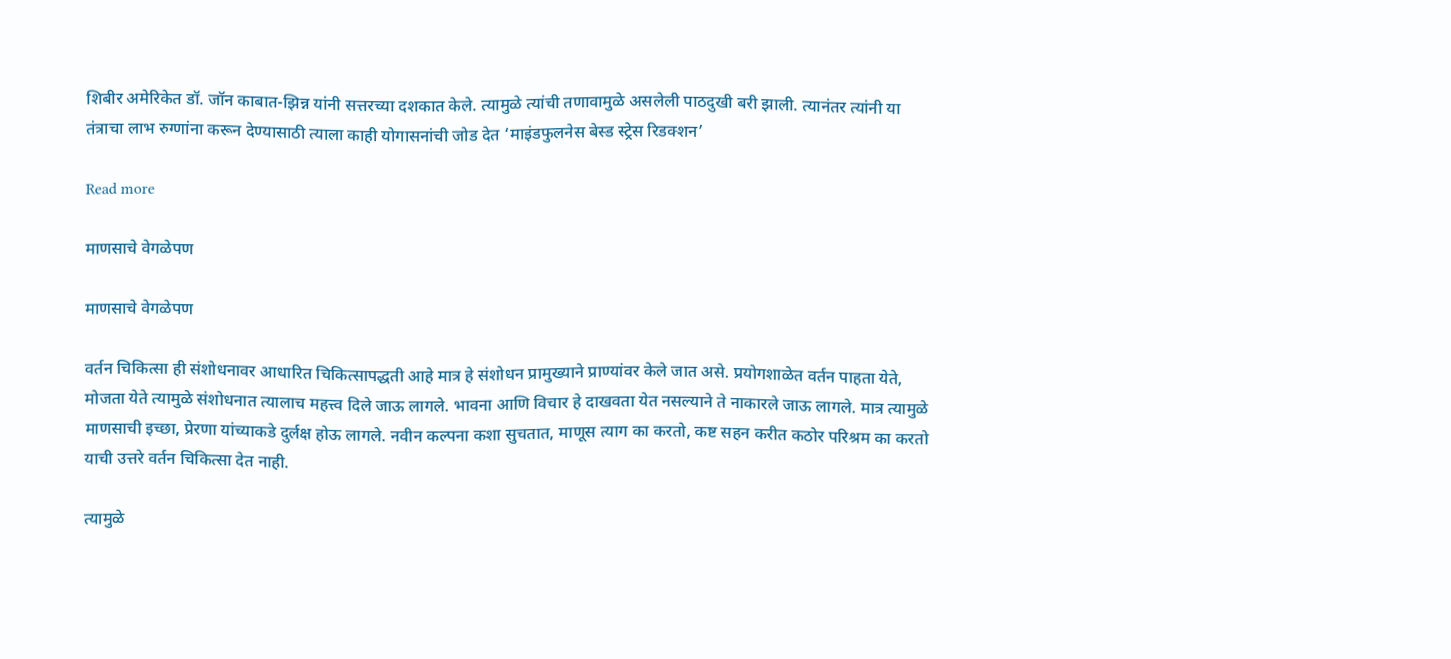शिबीर अमेरिकेत डॉ. जॉन काबात-झिन्न यांनी सत्तरच्या दशकात केले. त्यामुळे त्यांची तणावामुळे असलेली पाठदुखी बरी झाली. त्यानंतर त्यांनी या तंत्राचा लाभ रुग्णांना करून देण्यासाठी त्याला काही योगासनांची जोड देत ‘माइंडफुलनेस बेस्ड स्ट्रेस रिडक्शन’

Read more

माणसाचे वेगळेपण

माणसाचे वेगळेपण

वर्तन चिकित्सा ही संशोधनावर आधारित चिकित्सापद्धती आहे मात्र हे संशोधन प्रामुख्याने प्राण्यांवर केले जात असे. प्रयोगशाळेत वर्तन पाहता येते, मोजता येते त्यामुळे संशोधनात त्यालाच महत्त्व दिले जाऊ लागले. भावना आणि विचार हे दाखवता येत नसल्याने ते नाकारले जाऊ लागले. मात्र त्यामुळे माणसाची इच्छा, प्रेरणा यांच्याकडे दुर्लक्ष होऊ लागले. नवीन कल्पना कशा सुचतात, माणूस त्याग का करतो, कष्ट सहन करीत कठोर परिश्रम का करतो याची उत्तरे वर्तन चिकित्सा देत नाही.

त्यामुळे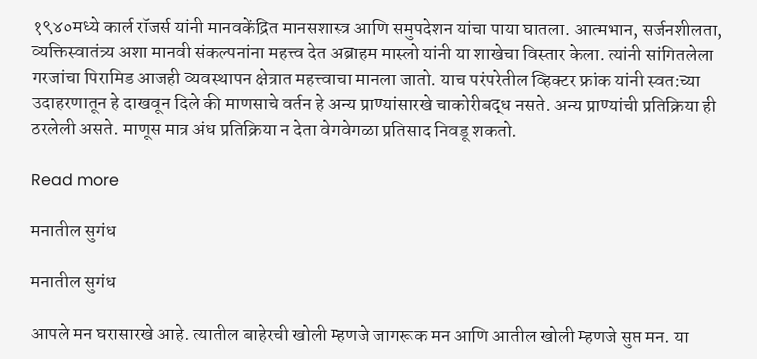१९४०मध्ये कार्ल रॉजर्स यांनी मानवकेंद्रित मानसशास्त्र आणि समुपदेशन यांचा पाया घातला. आत्मभान, सर्जनशीलता, व्यक्तिस्वातंत्र्य अशा मानवी संकल्पनांना महत्त्व देत अब्राहम मास्लो यांनी या शाखेचा विस्तार केला. त्यांनी सांगितलेला गरजांचा पिरामिड आजही व्यवस्थापन क्षेत्रात महत्त्वाचा मानला जातो. याच परंपरेतील व्हिक्टर फ्रांक यांनी स्वत:च्या उदाहरणातून हे दाखवून दिले की माणसाचे वर्तन हे अन्य प्राण्यांसारखे चाकोरीबद्ध नसते. अन्य प्राण्यांची प्रतिक्रिया ही ठरलेली असते. माणूस मात्र अंध प्रतिक्रिया न देता वेगवेगळा प्रतिसाद निवडू शकतो.

Read more

मनातील सुगंध

मनातील सुगंध

आपले मन घरासारखे आहे. त्यातील बाहेरची खोली म्हणजे जागरूक मन आणि आतील खोली म्हणजे सुप्त मन. या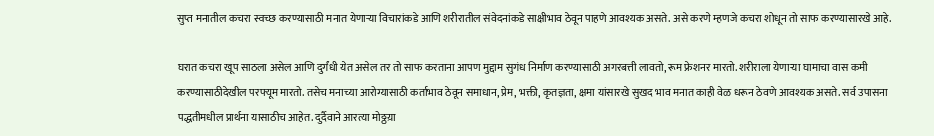सुप्त मनातील कचरा स्वच्छ करण्यासाठी मनात येणाऱ्या विचारांकडे आणि शरीरातील संवेदनांकडे साक्षीभाव ठेवून पाहणे आवश्यक असते. असे करणे म्हणजे कचरा शोधून तो साफ करण्यासारखे आहे.

घरात कचरा खूप साठला असेल आणि दुर्गंधी येत असेल तर तो साफ करताना आपण मुद्दाम सुगंध निर्माण करण्यासाठी अगरबत्ती लावतो, रूम फ्रेशनर मारतो. शरीराला येणाऱ्या घामाचा वास कमी करण्यासाठीदेखील परफ्यूम मारतो. तसेच मनाच्या आरोग्यासाठी कर्ताभाव ठेवून समाधान, प्रेम, भक्ती, कृतज्ञता, क्षमा यांसारखे सुखद भाव मनात काही वेळ धरून ठेवणे आवश्यक असते. सर्व उपासना पद्धतीमधील प्रार्थना यासाठीच आहेत. दुर्दैवाने आरत्या मोठ्ठय़ा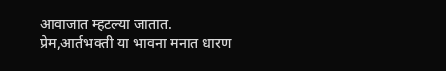आवाजात म्हटल्या जातात. प्रेम,आर्तभक्ती या भावना मनात धारण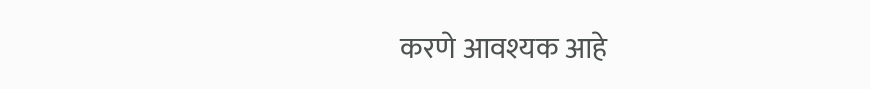करणे आवश्यक आहे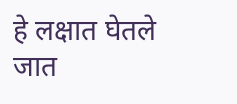हे लक्षात घेतले जात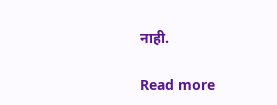नाही.

Read more